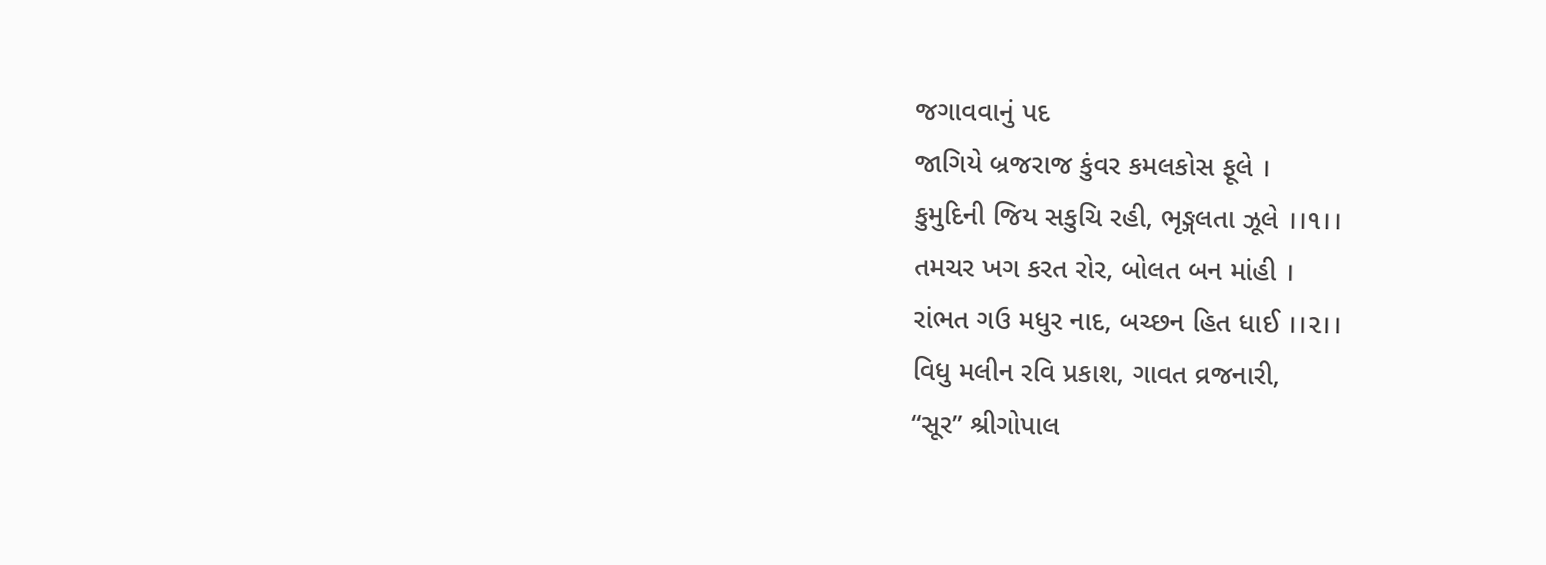જગાવવાનું પદ
જાગિયે બ્રજરાજ કુંવર કમલકોસ ફૂલે ।
કુમુદિની જિય સકુચિ રહી, ભૃઙ્ગલતા ઝૂલે ।।૧।।
તમચર ખગ કરત રોર, બોલત બન માંહી ।
રાંભત ગઉ મધુર નાદ, બચ્છન હિત ધાઈ ।।૨।।
વિધુ મલીન રવિ પ્રકાશ, ગાવત વ્રજનારી,
“સૂર” શ્રીગોપાલ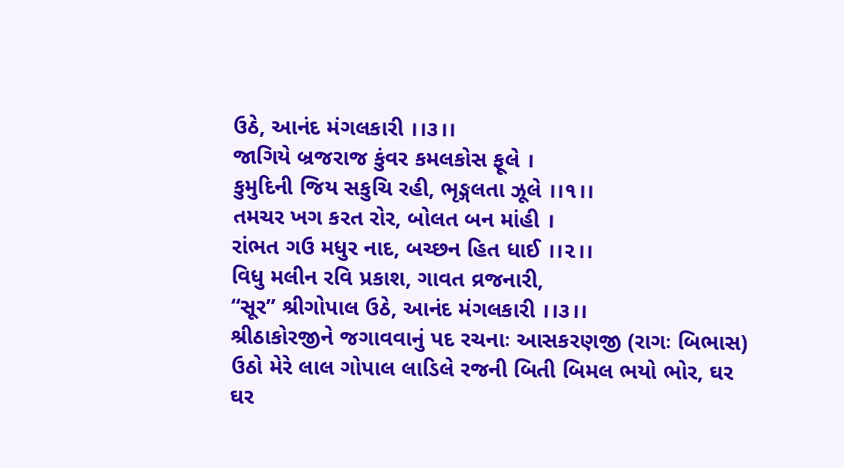ઉઠે, આનંદ મંગલકારી ।।૩।।
જાગિયે બ્રજરાજ કુંવર કમલકોસ ફૂલે ।
કુમુદિની જિય સકુચિ રહી, ભૃઙ્ગલતા ઝૂલે ।।૧।।
તમચર ખગ કરત રોર, બોલત બન માંહી ।
રાંભત ગઉ મધુર નાદ, બચ્છન હિત ધાઈ ।।૨।।
વિધુ મલીન રવિ પ્રકાશ, ગાવત વ્રજનારી,
“સૂર” શ્રીગોપાલ ઉઠે, આનંદ મંગલકારી ।।૩।।
શ્રીઠાકોરજીને જગાવવાનું પદ રચનાઃ આસકરણજી (રાગઃ બિભાસ) ઉઠો મેરે લાલ ગોપાલ લાડિલે રજની બિતી બિમલ ભયો ભોર, ઘર ઘર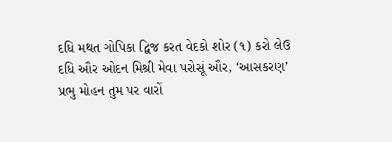દધિ મથત ગોપિકા દ્વિજ કરત વેદકો શોર (૧) કરો લેઉ દધિ ઔર ઓદન મિશ્રી મેવા પરોસૂં ઔર, ‘આસકરણ’ પ્રભુ મોહન તુમ પર વારોં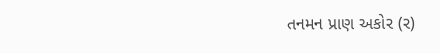તનમન પ્રાણ અકોર (ર)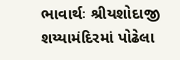ભાવાર્થઃ શ્રીયશોદાજી શય્યામંદિરમાં પોઢેલા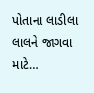પોતાના લાડીલા લાલને જાગવા માટે…